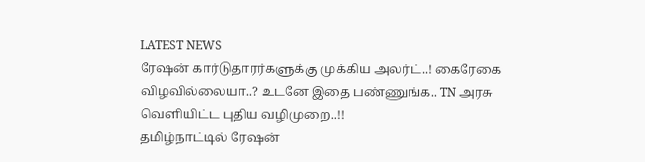LATEST NEWS
ரேஷன் கார்டுதாரர்களுக்கு முக்கிய அலர்ட்..! கைரேகை விழவில்லையா..? உடனே இதை பண்ணுங்க.. TN அரசு வெளியிட்ட புதிய வழிமுறை..!!
தமிழ்நாட்டில் ரேஷன்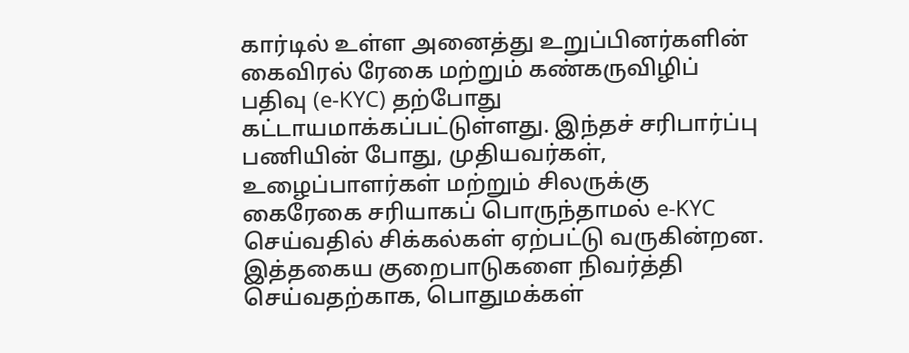கார்டில் உள்ள அனைத்து உறுப்பினர்களின் கைவிரல் ரேகை மற்றும் கண்கருவிழிப் பதிவு (e-KYC) தற்போது கட்டாயமாக்கப்பட்டுள்ளது. இந்தச் சரிபார்ப்பு பணியின் போது, முதியவர்கள், உழைப்பாளர்கள் மற்றும் சிலருக்கு கைரேகை சரியாகப் பொருந்தாமல் e-KYC செய்வதில் சிக்கல்கள் ஏற்பட்டு வருகின்றன. இத்தகைய குறைபாடுகளை நிவர்த்தி செய்வதற்காக, பொதுமக்கள்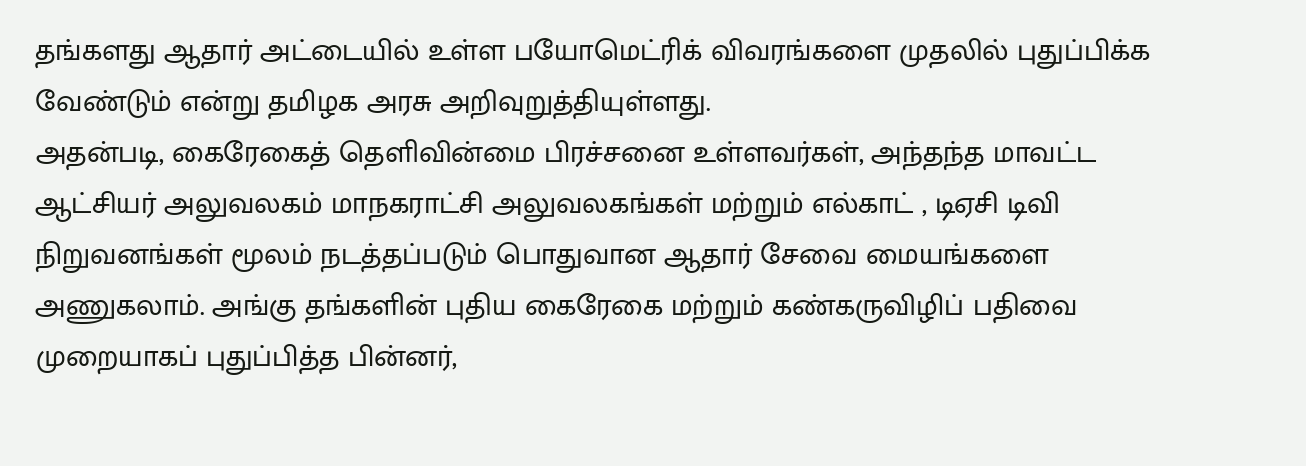தங்களது ஆதார் அட்டையில் உள்ள பயோமெட்ரிக் விவரங்களை முதலில் புதுப்பிக்க வேண்டும் என்று தமிழக அரசு அறிவுறுத்தியுள்ளது.
அதன்படி, கைரேகைத் தெளிவின்மை பிரச்சனை உள்ளவர்கள், அந்தந்த மாவட்ட ஆட்சியர் அலுவலகம் மாநகராட்சி அலுவலகங்கள் மற்றும் எல்காட் , டிஏசி டிவி நிறுவனங்கள் மூலம் நடத்தப்படும் பொதுவான ஆதார் சேவை மையங்களை அணுகலாம். அங்கு தங்களின் புதிய கைரேகை மற்றும் கண்கருவிழிப் பதிவை முறையாகப் புதுப்பித்த பின்னர்,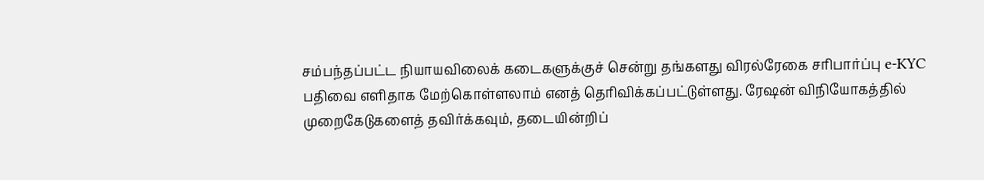சம்பந்தப்பட்ட நியாயவிலைக் கடைகளுக்குச் சென்று தங்களது விரல்ரேகை சரிபார்ப்பு e-KYC பதிவை எளிதாக மேற்கொள்ளலாம் எனத் தெரிவிக்கப்பட்டுள்ளது. ரேஷன் விநியோகத்தில் முறைகேடுகளைத் தவிர்க்கவும், தடையின்றிப்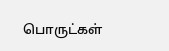பொருட்கள்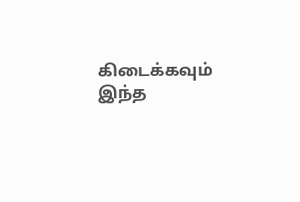கிடைக்கவும் இந்த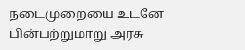நடைமுறையை உடனே பின்பற்றுமாறு அரசு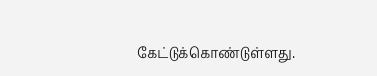கேட்டுக்கொண்டுள்ளது.